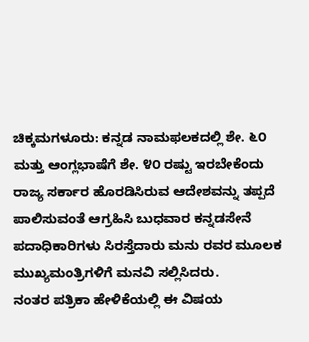ಚಿಕ್ಕಮಗಳೂರು: ಕನ್ನಡ ನಾಮಫಲಕದಲ್ಲಿ ಶೇ. ೬೦ ಮತ್ತು ಆಂಗ್ಲಭಾಷೆಗೆ ಶೇ. ೪೦ ರಷ್ಟು ಇರಬೇಕೆಂದು ರಾಜ್ಯ ಸರ್ಕಾರ ಹೊರಡಿಸಿರುವ ಆದೇಶವನ್ನು ತಪ್ಪದೆ ಪಾಲಿಸುವಂತೆ ಆಗ್ರಹಿಸಿ ಬುಧವಾರ ಕನ್ನಡಸೇನೆ ಪದಾಧಿಕಾರಿಗಳು ಸಿರಸ್ತೆದಾರು ಮನು ರವರ ಮೂಲಕ ಮುಖ್ಯಮಂತ್ರಿಗಳಿಗೆ ಮನವಿ ಸಲ್ಲಿಸಿದರು.
ನಂತರ ಪತ್ರಿಕಾ ಹೇಳಿಕೆಯಲ್ಲಿ ಈ ವಿಷಯ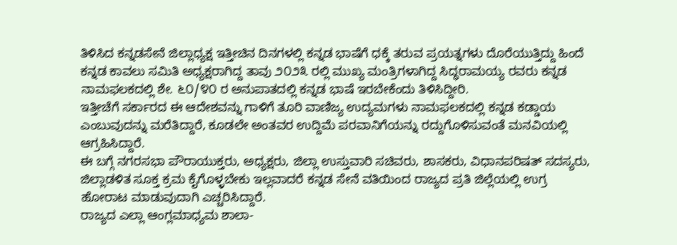ತಿಳಿಸಿದ ಕನ್ನಡಸೇನೆ ಜಿಲ್ಲಾಧ್ಯಕ್ಷ ಇತ್ತೀಚಿನ ದಿನಗಳಲ್ಲಿ ಕನ್ನಡ ಭಾಷೆಗೆ ಧಕ್ಕೆ ತರುವ ಪ್ರಯತ್ನಗಳು ದೊರೆಯುತ್ತಿದ್ದು ಹಿಂದೆ ಕನ್ನಡ ಕಾವಲು ಸಮಿತಿ ಅಧ್ಯಕ್ಷರಾಗಿದ್ದ ತಾವು ೨೦೨೩ ರಲ್ಲಿ ಮುಖ್ಯ ಮಂತ್ರಿಗಳಾಗಿದ್ದ ಸಿದ್ಧರಾಮಯ್ಯ ರವರು ಕನ್ನಡ ನಾಮಫಲಕದಲ್ಲಿ ಶೇ. ೬೦/೪೦ ರ ಅನುಪಾತದಲ್ಲಿ ಕನ್ನಡ ಭಾಷೆ ಇರಬೇಕೆಂದು ತಿಳಿಸಿದ್ದೀರಿ.
ಇತ್ತೀಚೆಗೆ ಸರ್ಕಾರದ ಈ ಆದೇಶವನ್ನು ಗಾಳಿಗೆ ತೂರಿ ವಾಣಿಜ್ಯ ಉದ್ಯಮಗಳು ನಾಮಫಲಕದಲ್ಲಿ ಕನ್ನಡ ಕಡ್ಡಾಯ ಎಂಬುವುದನ್ನು ಮರೆತಿದ್ದಾರೆ, ಕೂಡಲೇ ಅಂತವರ ಉದ್ದಿಮೆ ಪರವಾನಿಗೆಯನ್ನು ರದ್ದುಗೊಳಿಸುವಂತೆ ಮನವಿಯಲ್ಲಿ ಆಗ್ರಹಿಸಿದ್ದಾರೆ.
ಈ ಬಗ್ಗೆ ನಗರಸಭಾ ಪೌರಾಯುಕ್ತರು, ಅಧ್ಯಕ್ಷರು, ಜಿಲ್ಲಾ ಉಸ್ತುವಾರಿ ಸಚಿವರು, ಶಾಸಕರು, ವಿಧಾನಪರಿಷತ್ ಸದಸ್ಯರು, ಜಿಲ್ಲಾಡಳಿತ ಸೂಕ್ತ ಕ್ರಮ ಕೈಗೊಳ್ಳಬೇಕು ಇಲ್ಲವಾದರೆ ಕನ್ನಡ ಸೇನೆ ವತಿಯಿಂದ ರಾಜ್ಯದ ಪ್ರತಿ ಜಿಲ್ಲೆಯಲ್ಲಿ ಉಗ್ರ ಹೋರಾಟ ಮಾಡುವುದಾಗಿ ಎಚ್ಚರಿಸಿದ್ದಾರೆ.
ರಾಜ್ಯದ ಎಲ್ಲಾ ಆಂಗ್ಲಮಾಧ್ಯಮ ಶಾಲಾ-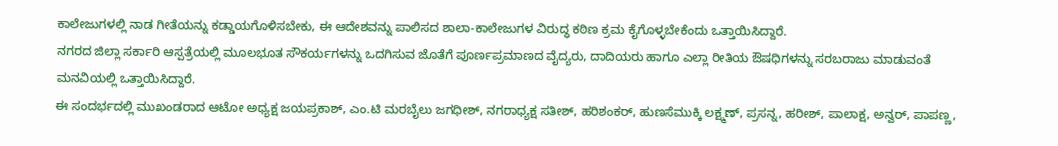ಕಾಲೇಜುಗಳಲ್ಲಿ ನಾಡ ಗೀತೆಯನ್ನು ಕಡ್ಡಾಯಗೊಳಿಸಬೇಕು, ಈ ಆದೇಶವನ್ನು ಪಾಲಿಸದ ಶಾಲಾ-ಕಾಲೇಜುಗಳ ವಿರುದ್ಧ ಕಠಿಣ ಕ್ರಮ ಕೈಗೊಳ್ಳಬೇಕೆಂದು ಒತ್ತಾಯಿಸಿದ್ದಾರೆ.
ನಗರದ ಜಿಲ್ಲಾ ಸರ್ಕಾರಿ ಆಸ್ಪತ್ರೆಯಲ್ಲಿ ಮೂಲಭೂತ ಸೌಕರ್ಯಗಳನ್ನು ಒದಗಿಸುವ ಜೊತೆಗೆ ಪೂರ್ಣಪ್ರಮಾಣದ ವೈದ್ಯರು, ದಾದಿಯರು ಹಾಗೂ ಎಲ್ಲಾ ರೀತಿಯ ಔಷಧಿಗಳನ್ನು ಸರಬರಾಜು ಮಾಡುವಂತೆ ಮನವಿಯಲ್ಲಿ ಒತ್ತಾಯಿಸಿದ್ದಾರೆ.
ಈ ಸಂದರ್ಭದಲ್ಲಿ ಮುಖಂಡರಾದ ಆಟೋ ಅಧ್ಯಕ್ಷ ಜಯಪ್ರಕಾಶ್, ಎಂ.ಟಿ ಮರಬೈಲು ಜಗಧೀಶ್, ನಗರಾಧ್ಯಕ್ಷ ಸತೀಶ್, ಹರಿಶಂಕರ್, ಹುಣಸೆಮುಕ್ಕಿ ಲಕ್ಷ್ಮಣ್, ಪ್ರಸನ್ನ, ಹರೀಶ್, ಪಾಲಾಕ್ಷ, ಅನ್ವರ್, ಪಾಪಣ್ಣ,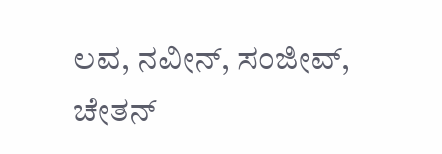ಲವ, ನವೀನ್, ಸಂಜೀವ್, ಚೇತನ್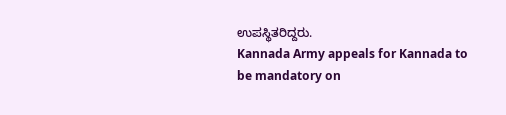ಉಪಸ್ಥಿತರಿದ್ದರು.
Kannada Army appeals for Kannada to be mandatory on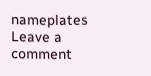nameplates
Leave a comment